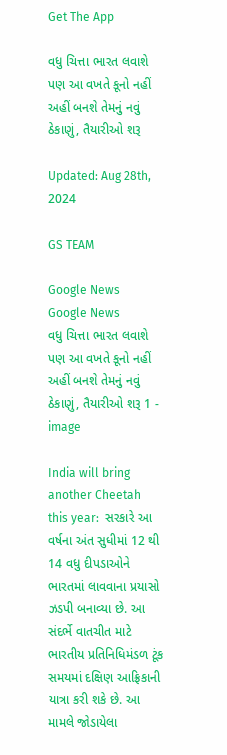Get The App

વધુ ચિત્તા ભારત લવાશે પણ આ વખતે કૂનો નહીં અહીં બનશે તેમનું નવું ઠેકાણું, તૈયારીઓ શરૂ

Updated: Aug 28th, 2024

GS TEAM

Google News
Google News
વધુ ચિત્તા ભારત લવાશે પણ આ વખતે કૂનો નહીં અહીં બનશે તેમનું નવું ઠેકાણું, તૈયારીઓ શરૂ 1 - image

India will bring another Cheetah this year:  સરકારે આ વર્ષના અંત સુધીમાં 12 થી 14 વધુ દીપડાઓને ભારતમાં લાવવાના પ્રયાસો ઝડપી બનાવ્યા છે. આ સંદર્ભે વાતચીત માટે ભારતીય પ્રતિનિધિમંડળ ટૂંક સમયમાં દક્ષિણ આફ્રિકાની યાત્રા કરી શકે છે. આ મામલે જોડાયેલા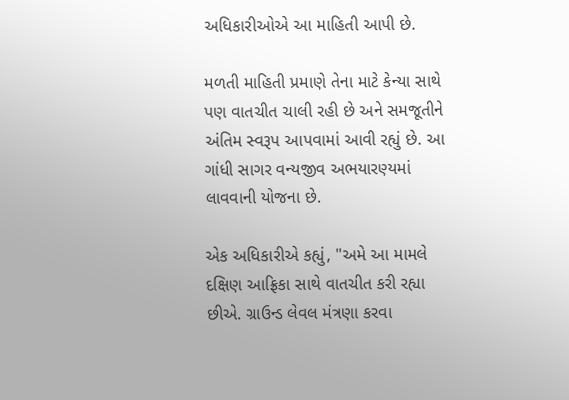અધિકારીઓએ આ માહિતી આપી છે.

મળતી માહિતી પ્રમાણે તેના માટે કેન્યા સાથે પણ વાતચીત ચાલી રહી છે અને સમજૂતીને અંતિમ સ્વરૂપ આપવામાં આવી રહ્યું છે. આ ગાંધી સાગર વન્યજીવ અભયારણ્યમાં લાવવાની યોજના છે.

એક અધિકારીએ કહ્યું, "અમે આ મામલે દક્ષિણ આફ્રિકા સાથે વાતચીત કરી રહ્યા છીએ. ગ્રાઉન્ડ લેવલ મંત્રણા કરવા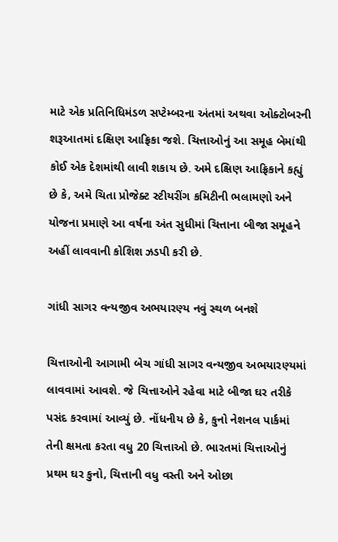માટે એક પ્રતિનિધિમંડળ સપ્ટેમ્બરના અંતમાં અથવા ઓક્ટોબરની શરૂઆતમાં દક્ષિણ આફ્રિકા જશે. ચિત્તાઓનું આ સમૂહ બેમાંથી કોઈ એક દેશમાંથી લાવી શકાય છે. અમે દક્ષિણ આફ્રિકાને કહ્યું છે કે, અમે ચિતા પ્રોજેક્ટ સ્ટીયરીંગ કમિટીની ભલામણો અને યોજના પ્રમાણે આ વર્ષના અંત સુધીમાં ચિત્તાના બીજા સમૂહને અહીં લાવવાની કોશિશ ઝડપી કરી છે.

ગાંધી સાગર વન્યજીવ અભયારણ્ય નવું સ્થળ બનશે

ચિત્તાઓની આગામી બેચ ગાંધી સાગર વન્યજીવ અભયારણ્યમાં લાવવામાં આવશે. જે ચિત્તાઓને રહેવા માટે બીજા ઘર તરીકે પસંદ કરવામાં આવ્યું છે. નોંધનીય છે કે, કુનો નેશનલ પાર્કમાં તેની ક્ષમતા કરતા વધુ 20 ચિત્તાઓ છે. ભારતમાં ચિત્તાઓનું પ્રથમ ઘર કુનો, ચિત્તાની વધુ વસ્તી અને ઓછા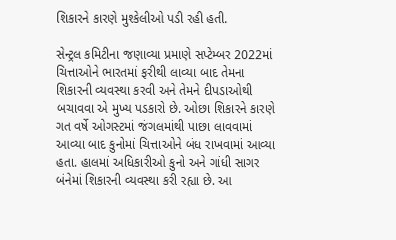શિકારને કારણે મુશ્કેલીઓ પડી રહી હતી.

સેન્ટ્રલ કમિટીના જણાવ્યા પ્રમાણે સપ્ટેમ્બર 2022માં ચિત્તાઓને ભારતમાં ફરીથી લાવ્યા બાદ તેમના શિકારની વ્યવસ્થા કરવી અને તેમને દીપડાઓથી બચાવવા એ મુખ્ય પડકારો છે. ઓછા શિકારને કારણે ગત વર્ષે ઓગસ્ટમાં જંગલમાંથી પાછા લાવવામાં આવ્યા બાદ કુનોમાં ચિત્તાઓને બંધ રાખવામાં આવ્યા હતા. હાલમાં અધિકારીઓ કુનો અને ગાંધી સાગર બંનેમાં શિકારની વ્યવસ્થા કરી રહ્યા છે. આ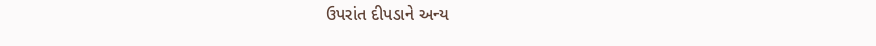ઉપરાંત દીપડાને અન્ય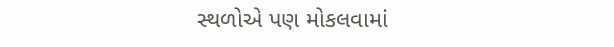સ્થળોએ પણ મોકલવામાં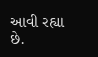આવી રહ્યા છે.